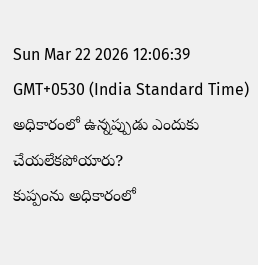Sun Mar 22 2026 12:06:39 GMT+0530 (India Standard Time)
అధికారంలో ఉన్నప్పుడు ఎందుకు చేయలేకపోయారు?
కుప్పంను అధికారంలో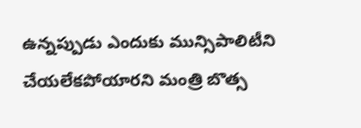ఉన్నప్పుడు ఎందుకు మున్సిపాలిటీని చేయలేకపోయారని మంత్రి బొత్స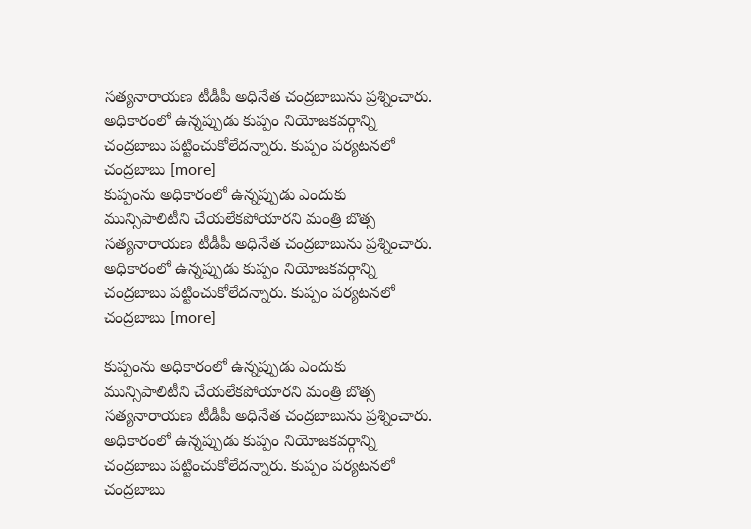సత్యనారాయణ టీడీపీ అధినేత చంద్రబాబును ప్రశ్నించారు. అధికారంలో ఉన్నప్పుడు కుప్పం నియోజకవర్గాన్ని చంద్రబాబు పట్టించుకోలేదన్నారు. కుప్పం పర్యటనలో చంద్రబాబు [more]
కుప్పంను అధికారంలో ఉన్నప్పుడు ఎందుకు మున్సిపాలిటీని చేయలేకపోయారని మంత్రి బొత్స సత్యనారాయణ టీడీపీ అధినేత చంద్రబాబును ప్రశ్నించారు. అధికారంలో ఉన్నప్పుడు కుప్పం నియోజకవర్గాన్ని చంద్రబాబు పట్టించుకోలేదన్నారు. కుప్పం పర్యటనలో చంద్రబాబు [more]

కుప్పంను అధికారంలో ఉన్నప్పుడు ఎందుకు మున్సిపాలిటీని చేయలేకపోయారని మంత్రి బొత్స సత్యనారాయణ టీడీపీ అధినేత చంద్రబాబును ప్రశ్నించారు. అధికారంలో ఉన్నప్పుడు కుప్పం నియోజకవర్గాన్ని చంద్రబాబు పట్టించుకోలేదన్నారు. కుప్పం పర్యటనలో చంద్రబాబు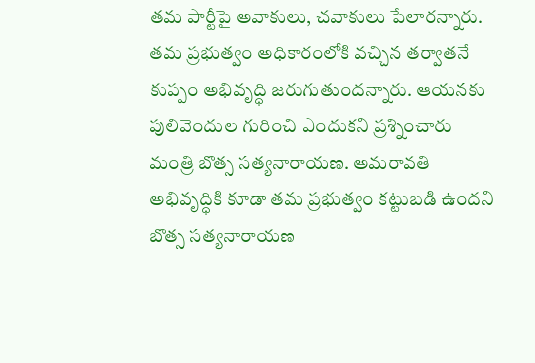తమ పార్టీపై అవాకులు, చవాకులు పేలారన్నారు. తమ ప్రభుత్వం అధికారంలోకి వచ్చిన తర్వాతనే కుప్పం అభివృద్ధి జరుగుతుందన్నారు. ఆయనకు పులివెందుల గురించి ఎందుకని ప్రశ్నించారు మంత్రి బొత్స సత్యనారాయణ. అమరావతి అభివృద్ధికి కూడా తమ ప్రభుత్వం కట్టుబడి ఉందని బొత్స సత్యనారాయణ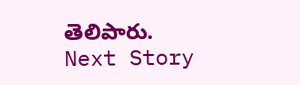తెలిపారు.
Next Story